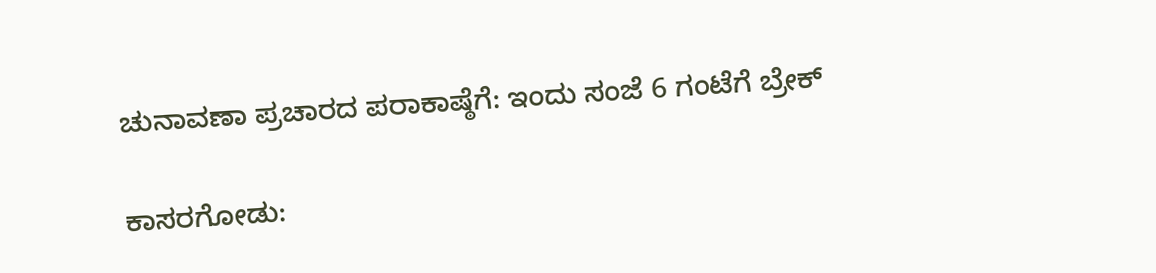ಚುನಾವಣಾ ಪ್ರಚಾರದ ಪರಾಕಾಷ್ಠೆಗೆ: ಇಂದು ಸಂಜೆ 6 ಗಂಟೆಗೆ ಬ್ರೇಕ್

ಕಾಸರಗೋಡು: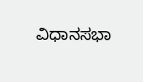ವಿಧಾನಸಭಾ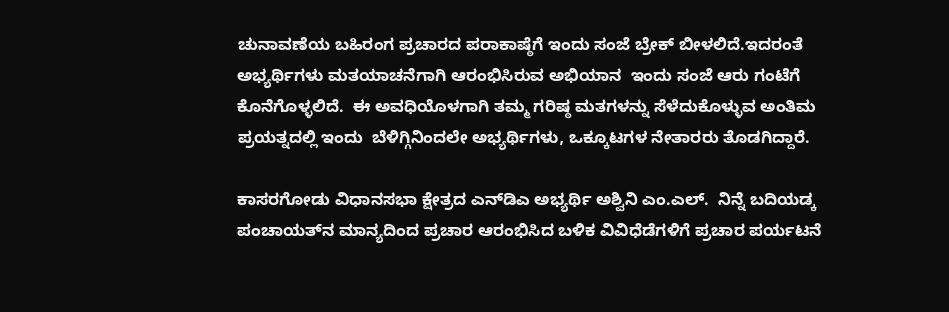ಚುನಾವಣೆಯ ಬಹಿರಂಗ ಪ್ರಚಾರದ ಪರಾಕಾಷ್ಠೆಗೆ ಇಂದು ಸಂಜೆ ಬ್ರೇಕ್ ಬೀಳಲಿದೆ.ಇದರಂತೆ ಅಭ್ಯರ್ಥಿಗಳು ಮತಯಾಚನೆಗಾಗಿ ಆರಂಭಿಸಿರುವ ಅಭಿಯಾನ  ಇಂದು ಸಂಜೆ ಆರು ಗಂಟೆಗೆ ಕೊನೆಗೊಳ್ಳಲಿದೆ.  ಈ ಅವಧಿಯೊಳಗಾಗಿ ತಮ್ಮ ಗರಿಷ್ಠ ಮತಗಳನ್ನು ಸೆಳೆದುಕೊಳ್ಳುವ ಅಂತಿಮ ಪ್ರಯತ್ನದಲ್ಲಿ ಇಂದು  ಬೆಳಿಗ್ಗಿನಿಂದಲೇ ಅಭ್ಯರ್ಥಿಗಳು, ಒಕ್ಕೂಟಗಳ ನೇತಾರರು ತೊಡಗಿದ್ದಾರೆ.

ಕಾಸರಗೋಡು ವಿಧಾನಸಭಾ ಕ್ಷೇತ್ರದ ಎನ್‌ಡಿಎ ಅಭ್ಯರ್ಥಿ ಅಶ್ವಿನಿ ಎಂ.ಎಲ್.  ನಿನ್ನೆ ಬದಿಯಡ್ಕ ಪಂಚಾಯತ್‌ನ ಮಾನ್ಯದಿಂದ ಪ್ರಚಾರ ಆರಂಭಿಸಿದ ಬಳಿಕ ವಿವಿಧೆಡೆಗಳಿಗೆ ಪ್ರಚಾರ ಪರ್ಯಟನೆ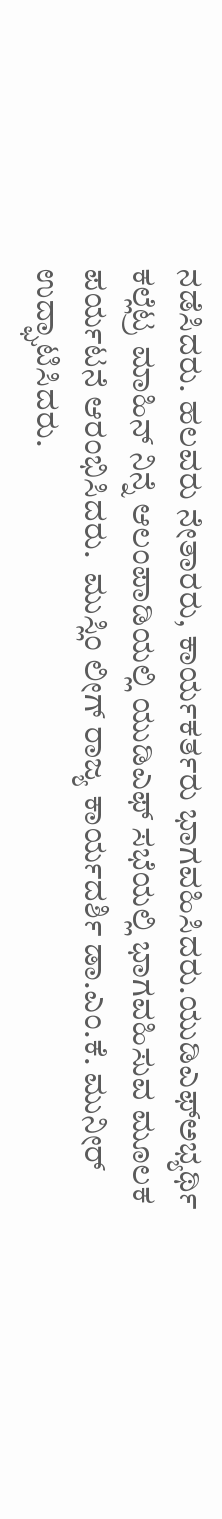ನಡೆಸಿದರು. ಹಲವರು ನೇತಾರರು, ಕಾರ್ಯಕರ್ತರು ಭಾಗವಹಿಸಿದರು.ಯುಡಿಎಫ್‌ಅಭ್ಯರ್ಥಿ ಕಲ್ಲೆಟ್ರ ಮಾಹಿನ್ ನಿನ್ನೆ ಆಲಂಪಾಡಿಯಲ್ಲಿ ಯುಡಿಎಫ್ ಸಭೆಯಲ್ಲಿ ಭಾಗವಹಿಸುವ ಮೂಲಕ ಪರ್ಯಟನೆ ಆರಂಭಿಸಿದರು.  ಮುಸ್ಲಿಂ ಲೀಗ್ ರಾಜ್ಯ ಕಾರ್ಯದರ್ಶಿ ಡಾ.ಎಂ.ಕೆ. ಮುನೀರ್ ಉದ್ಘಾಟಿಸಿದರು.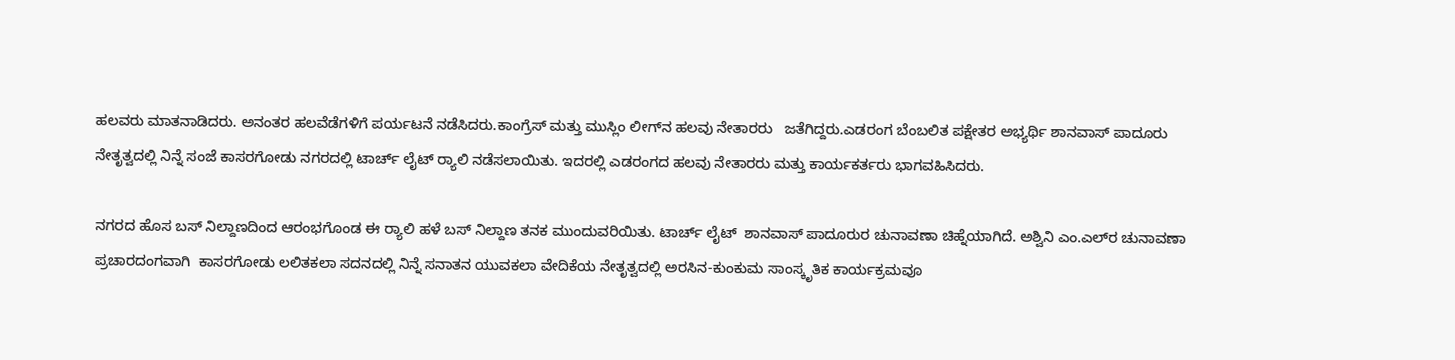ಹಲವರು ಮಾತನಾಡಿದರು. ಅನಂತರ ಹಲವೆಡೆಗಳಿಗೆ ಪರ್ಯಟನೆ ನಡೆಸಿದರು.ಕಾಂಗ್ರೆಸ್ ಮತ್ತು ಮುಸ್ಲಿಂ ಲೀಗ್‌ನ ಹಲವು ನೇತಾರರು   ಜತೆಗಿದ್ದರು.ಎಡರಂಗ ಬೆಂಬಲಿತ ಪಕ್ಷೇತರ ಅಭ್ಯರ್ಥಿ ಶಾನವಾಸ್ ಪಾದೂರು ನೇತೃತ್ವದಲ್ಲಿ ನಿನ್ನೆ ಸಂಜೆ ಕಾಸರಗೋಡು ನಗರದಲ್ಲಿ ಟಾರ್ಚ್ ಲೈಟ್ ರ‍್ಯಾಲಿ ನಡೆಸಲಾಯಿತು. ಇದರಲ್ಲಿ ಎಡರಂಗದ ಹಲವು ನೇತಾರರು ಮತ್ತು ಕಾರ್ಯಕರ್ತರು ಭಾಗವಹಿಸಿದರು.

ನಗರದ ಹೊಸ ಬಸ್ ನಿಲ್ದಾಣದಿಂದ ಆರಂಭಗೊಂಡ ಈ ರ‍್ಯಾಲಿ ಹಳೆ ಬಸ್ ನಿಲ್ದಾಣ ತನಕ ಮುಂದುವರಿಯಿತು. ಟಾರ್ಚ್ ಲೈಟ್  ಶಾನವಾಸ್ ಪಾದೂರುರ ಚುನಾವಣಾ ಚಿಹ್ನೆಯಾಗಿದೆ. ಅಶ್ವಿನಿ ಎಂ.ಎಲ್‌ರ ಚುನಾವಣಾ ಪ್ರಚಾರದಂಗವಾಗಿ  ಕಾಸರಗೋಡು ಲಲಿತಕಲಾ ಸದನದಲ್ಲಿ ನಿನ್ನೆ ಸನಾತನ ಯುವಕಲಾ ವೇದಿಕೆಯ ನೇತೃತ್ವದಲ್ಲಿ ಅರಸಿನ-ಕುಂಕುಮ ಸಾಂಸ್ಕೃತಿಕ ಕಾರ್ಯಕ್ರಮವೂ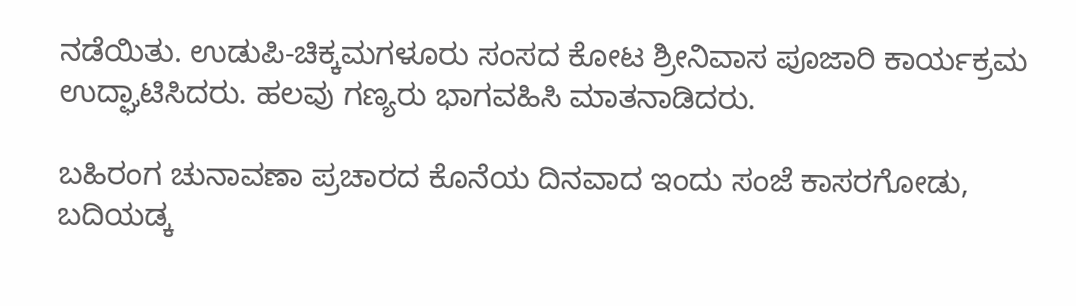ನಡೆಯಿತು. ಉಡುಪಿ-ಚಿಕ್ಕಮಗಳೂರು ಸಂಸದ ಕೋಟ ಶ್ರೀನಿವಾಸ ಪೂಜಾರಿ ಕಾರ್ಯಕ್ರಮ ಉದ್ಘಾಟಿಸಿದರು. ಹಲವು ಗಣ್ಯರು ಭಾಗವಹಿಸಿ ಮಾತನಾಡಿದರು.

ಬಹಿರಂಗ ಚುನಾವಣಾ ಪ್ರಚಾರದ ಕೊನೆಯ ದಿನವಾದ ಇಂದು ಸಂಜೆ ಕಾಸರಗೋಡು, ಬದಿಯಡ್ಕ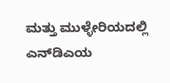ಮತ್ತು ಮುಳ್ಳೇರಿಯದಲ್ಲಿ ಎನ್‌ಡಿಎಯ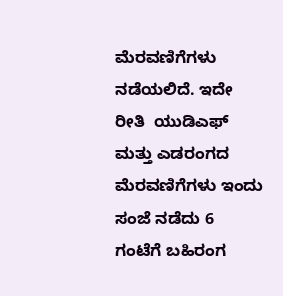ಮೆರವಣಿಗೆಗಳು ನಡೆಯಲಿದೆ. ಇದೇ ರೀತಿ  ಯುಡಿಎಫ್ ಮತ್ತು ಎಡರಂಗದ ಮೆರವಣಿಗೆಗಳು ಇಂದು ಸಂಜೆ ನಡೆದು 6 ಗಂಟೆಗೆ ಬಹಿರಂಗ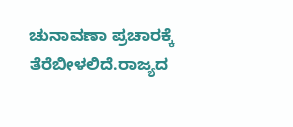ಚುನಾವಣಾ ಪ್ರಚಾರಕ್ಕೆ ತೆರೆಬೀಳಲಿದೆ.ರಾಜ್ಯದ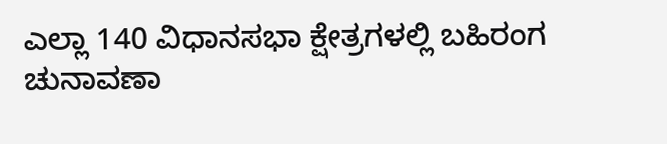ಎಲ್ಲಾ 140 ವಿಧಾನಸಭಾ ಕ್ಷೇತ್ರಗಳಲ್ಲಿ ಬಹಿರಂಗ ಚುನಾವಣಾ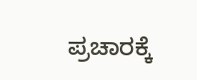ಪ್ರಚಾರಕ್ಕೆ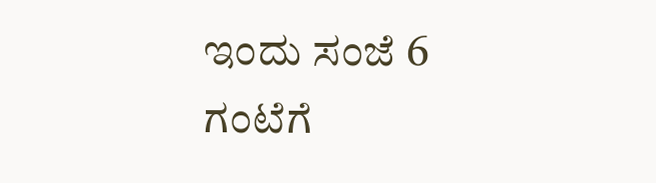ಇಂದು ಸಂಜೆ 6 ಗಂಟೆಗೆ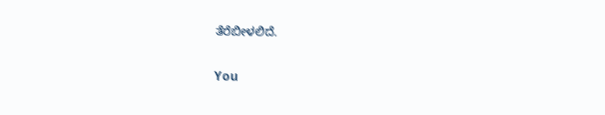ತೆರೆಬೀಳಲಿದೆ.

You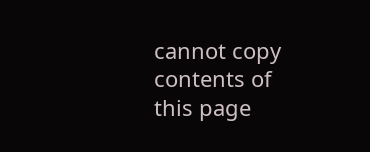cannot copy contents of this page